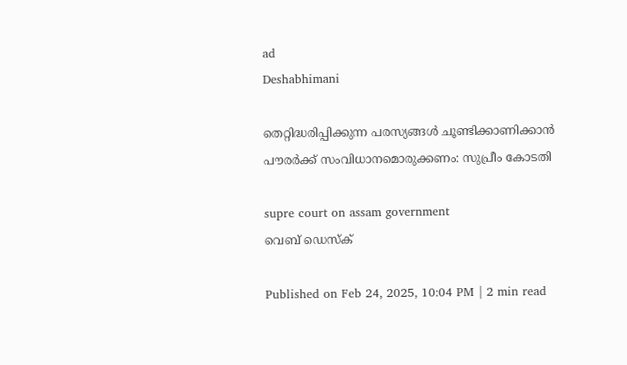ad
Deshabhimani

തെറ്റിദ്ധരിപ്പിക്കുന്ന പരസ്യങ്ങൾ ചൂണ്ടിക്കാണിക്കാൻ പൗരർക്ക് സംവിധാനമൊരുക്കണം: സുപ്രീം കോടതി

supre court on assam government
വെബ് ഡെസ്ക്

Published on Feb 24, 2025, 10:04 PM | 2 min read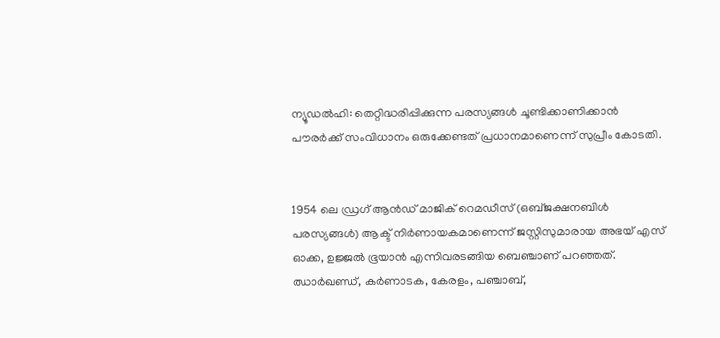ന്യൂഡൽഹി: തെറ്റിദ്ധരിപ്പിക്കുന്ന പരസ്യങ്ങൾ ചൂണ്ടിക്കാണിക്കാൻ പൗരർക്ക് സംവിധാനം ഒരുക്കേണ്ടത്‌ പ്രധാനമാണെന്ന്‌ സുപ്രീം കോടതി.


1954 ലെ ഡ്രഗ് ആൻഡ് മാജിക് റെമഡീസ് (ഒബ്ജക്ഷനബിൾ പരസ്യങ്ങൾ) ആക്ട് നിർണായകമാണെന്ന് ജസ്റ്റിസുമാരായ അഭയ് എസ് ഓക്ക, ഉജ്ജൽ ഭൂയാൻ എന്നിവരടങ്ങിയ ബെഞ്ചാണ്‌ പറഞ്ഞത്‌. ഝാർഖണ്ഡ്, കർണാടക, കേരളം, പഞ്ചാബ്,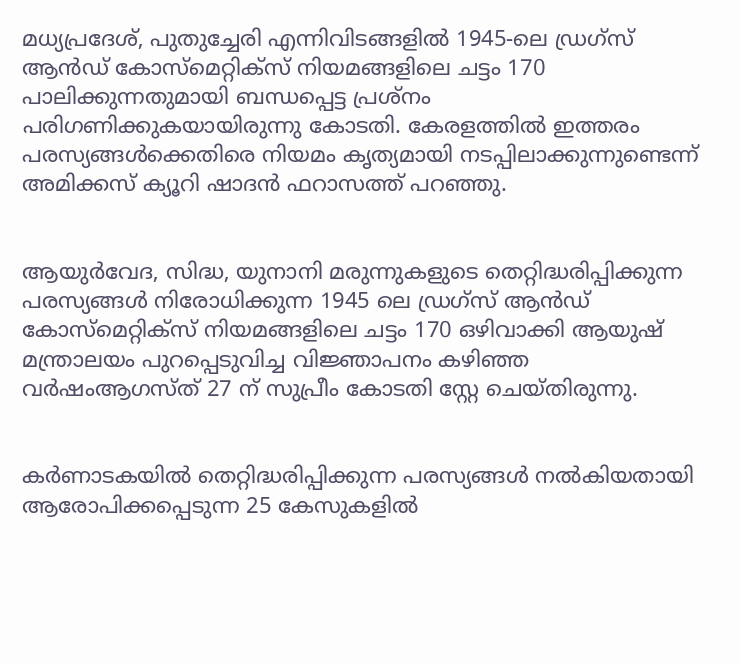മധ്യപ്രദേശ്, പുതുച്ചേരി എന്നിവിടങ്ങളിൽ 1945-ലെ ഡ്രഗ്‌സ് ആൻഡ് കോസ്‌മെറ്റിക്‌സ് നിയമങ്ങളിലെ ചട്ടം 170 പാലിക്കുന്നതുമായി ബന്ധപ്പെട്ട പ്രശ്‌നം പരിഗണിക്കുകയായിരുന്നു കോടതി. കേരളത്തിൽ ഇത്തരം പരസ്യങ്ങൾക്കെതിരെ നിയമം കൃത്യമായി നടപ്പിലാക്കുന്നുണ്ടെന്ന് അമിക്കസ് ക്യൂറി ഷാദൻ ഫറാസത്ത് പറഞ്ഞു.


ആയുർവേദ, സിദ്ധ, യുനാനി മരുന്നുകളുടെ തെറ്റിദ്ധരിപ്പിക്കുന്ന പരസ്യങ്ങൾ നിരോധിക്കുന്ന 1945 ലെ ഡ്രഗ്‌സ് ആൻഡ് കോസ്‌മെറ്റിക്‌സ് നിയമങ്ങളിലെ ചട്ടം 170 ഒഴിവാക്കി ആയുഷ് മന്ത്രാലയം പുറപ്പെടുവിച്ച വിജ്ഞാപനം കഴിഞ്ഞ വർഷംആഗസ്‌ത്‌ 27 ന് സുപ്രീം കോടതി സ്റ്റേ ചെയ്തിരുന്നു.


കർണാടകയിൽ തെറ്റിദ്ധരിപ്പിക്കുന്ന പരസ്യങ്ങൾ നൽകിയതായി ആരോപിക്കപ്പെടുന്ന 25 കേസുകളിൽ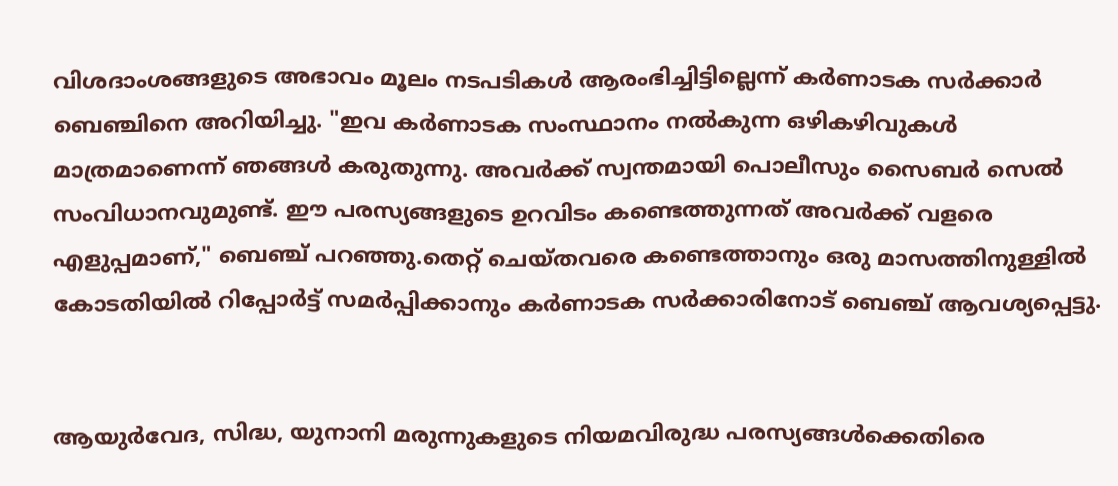വിശദാംശങ്ങളുടെ അഭാവം മൂലം നടപടികൾ ആരംഭിച്ചിട്ടില്ലെന്ന് കർണാടക സർക്കാർ ബെഞ്ചിനെ അറിയിച്ചു. "ഇവ കർണാടക സംസ്ഥാനം നൽകുന്ന ഒഴികഴിവുകൾ മാത്രമാണെന്ന് ഞങ്ങൾ കരുതുന്നു. അവർക്ക് സ്വന്തമായി പൊലീസും സൈബർ സെൽ സംവിധാനവുമുണ്ട്. ഈ പരസ്യങ്ങളുടെ ഉറവിടം കണ്ടെത്തുന്നത് അവർക്ക് വളരെ എളുപ്പമാണ്," ബെഞ്ച് പറഞ്ഞു.തെറ്റ് ചെയ്തവരെ കണ്ടെത്താനും ഒരു മാസത്തിനുള്ളിൽ കോടതിയിൽ റിപ്പോർട്ട് സമർപ്പിക്കാനും കർണാടക സർക്കാരിനോട് ബെഞ്ച്‌ ആവശ്യപ്പെട്ടു.


ആയുർവേദ, സിദ്ധ, യുനാനി മരുന്നുകളുടെ നിയമവിരുദ്ധ പരസ്യങ്ങൾക്കെതിരെ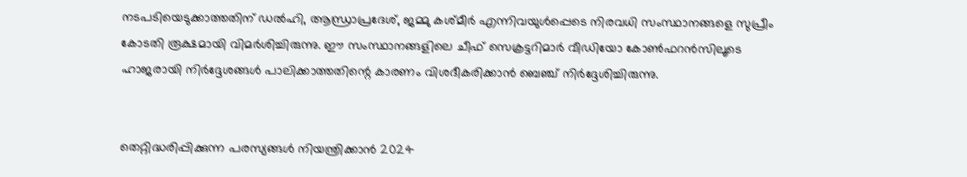നടപടിയെടുക്കാത്തതിന് ഡൽഹി, ആന്ധ്രാപ്രദേശ്, ജമ്മു കശ്മീർ എന്നിവയുൾപ്പെടെ നിരവധി സംസ്ഥാനങ്ങളെ സുപ്രീം കോടതി രൂക്ഷമായി വിമർശിച്ചിരുന്നു. ഈ സംസ്ഥാനങ്ങളിലെ ചീഫ് സെക്രട്ടറിമാർ വീഡിയോ കോൺഫറൻസിലൂടെ ഹാജരായി നിർദ്ദേശങ്ങൾ പാലിക്കാത്തതിന്റെ കാരണം വിശദീകരിക്കാൻ ബെഞ്ച് നിർദ്ദേശിച്ചിരുന്നു.


തെറ്റിദ്ധരിപ്പിക്കുന്ന പരസ്യങ്ങൾ നിയന്ത്രിക്കാൻ 2024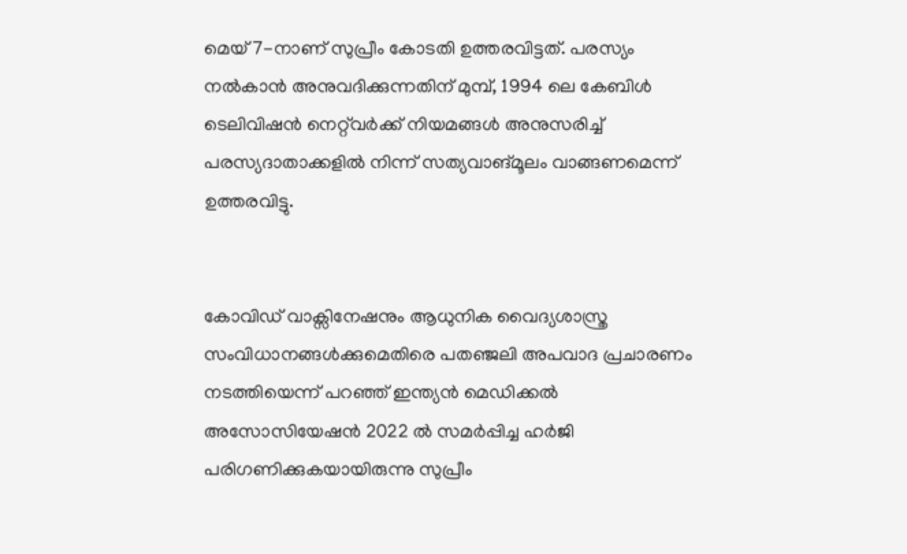മെയ് 7-നാണ്‌ സുപ്രീം കോടതി ഉത്തരവിട്ടത്‌. പരസ്യം നൽകാൻ അനുവദിക്കുന്നതിന് മുമ്പ്, 1994 ലെ കേബിൾ ടെലിവിഷൻ നെറ്റ്‌വർക്ക് നിയമങ്ങൾ അനുസരിച്ച് പരസ്യദാതാക്കളിൽ നിന്ന് സത്യവാങ്മൂലം വാങ്ങണമെന്ന് ഉത്തരവിട്ടു.


കോവിഡ് വാക്സിനേഷനും ആധുനിക വൈദ്യശാസ്ത്ര സംവിധാനങ്ങൾക്കുമെതിരെ പതഞ്ജലി അപവാദ പ്രചാരണം നടത്തിയെന്ന് പറഞ്ഞ്‌ ഇന്ത്യൻ മെഡിക്കൽ അസോസിയേഷൻ 2022 ൽ സമർപ്പിച്ച ഹർജി പരിഗണിക്കുകയായിരുന്നു സുപ്രീം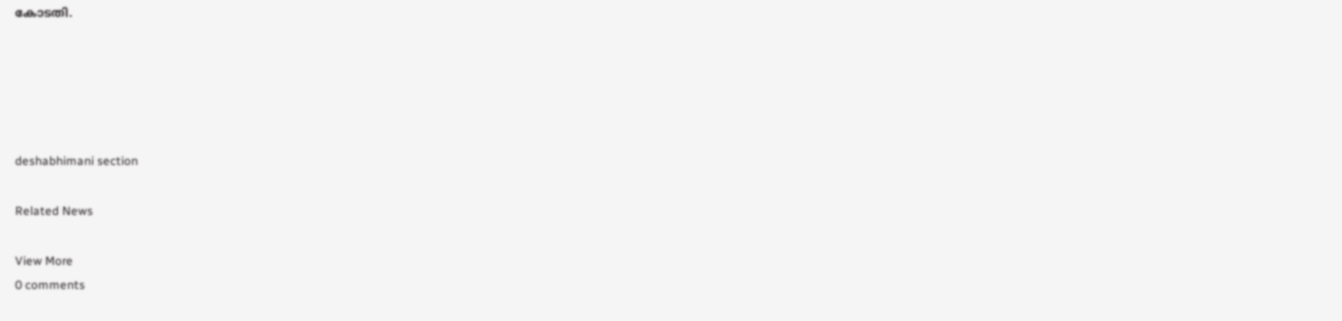കോടതി.





deshabhimani section

Related News

View More
0 comments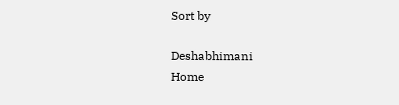Sort by

Deshabhimani
Home